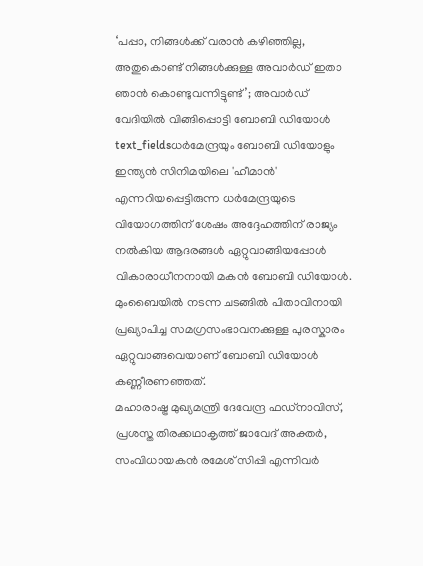‘പപ്പാ, നിങ്ങൾക്ക് വരാൻ കഴിഞ്ഞില്ല, അതുകൊണ്ട് നിങ്ങൾക്കുള്ള അവാർഡ് ഇതാ ഞാൻ കൊണ്ടുവന്നിട്ടുണ്ട്’; അവാർഡ് വേദിയിൽ വിങ്ങിപ്പൊട്ടി ബോബി ഡിയോൾ
text_fieldsധർമേന്ദ്രയും ബോബി ഡിയോളും
ഇന്ത്യൻ സിനിമയിലെ 'ഹീമാൻ' എന്നറിയപ്പെട്ടിരുന്ന ധർമേന്ദ്രയുടെ വിയോഗത്തിന് ശേഷം അദ്ദേഹത്തിന് രാജ്യം നൽകിയ ആദരങ്ങൾ ഏറ്റുവാങ്ങിയപ്പോൾ വികാരാധീനനായി മകൻ ബോബി ഡിയോൾ. മുംബൈയിൽ നടന്ന ചടങ്ങിൽ പിതാവിനായി പ്രഖ്യാപിച്ച സമഗ്രസംഭാവനക്കുള്ള പുരസ്കാരം ഏറ്റുവാങ്ങവെയാണ് ബോബി ഡിയോൾ കണ്ണീരണഞ്ഞത്.
മഹാരാഷ്ട്ര മുഖ്യമന്ത്രി ദേവേന്ദ്ര ഫഡ്നാവിസ്, പ്രശസ്ത തിരക്കഥാകൃത്ത് ജാവേദ് അക്തർ, സംവിധായകൻ രമേശ് സിപ്പി എന്നിവർ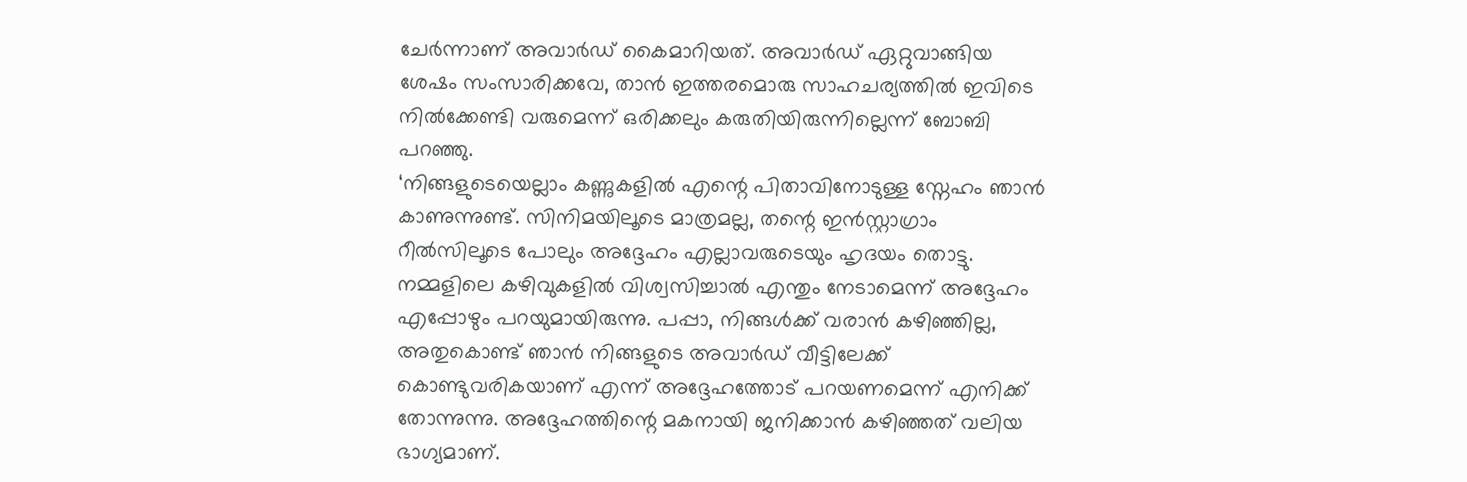ചേർന്നാണ് അവാർഡ് കൈമാറിയത്. അവാർഡ് ഏറ്റുവാങ്ങിയ ശേഷം സംസാരിക്കവേ, താൻ ഇത്തരമൊരു സാഹചര്യത്തിൽ ഇവിടെ നിൽക്കേണ്ടി വരുമെന്ന് ഒരിക്കലും കരുതിയിരുന്നില്ലെന്ന് ബോബി പറഞ്ഞു.
‘നിങ്ങളുടെയെല്ലാം കണ്ണുകളിൽ എന്റെ പിതാവിനോടുള്ള സ്നേഹം ഞാൻ കാണുന്നുണ്ട്. സിനിമയിലൂടെ മാത്രമല്ല, തന്റെ ഇൻസ്റ്റാഗ്രാം റീൽസിലൂടെ പോലും അദ്ദേഹം എല്ലാവരുടെയും ഹൃദയം തൊട്ടു. നമ്മളിലെ കഴിവുകളിൽ വിശ്വസിച്ചാൽ എന്തും നേടാമെന്ന് അദ്ദേഹം എപ്പോഴും പറയുമായിരുന്നു. പപ്പാ, നിങ്ങൾക്ക് വരാൻ കഴിഞ്ഞില്ല, അതുകൊണ്ട് ഞാൻ നിങ്ങളുടെ അവാർഡ് വീട്ടിലേക്ക് കൊണ്ടുവരികയാണ് എന്ന് അദ്ദേഹത്തോട് പറയണമെന്ന് എനിക്ക് തോന്നുന്നു. അദ്ദേഹത്തിന്റെ മകനായി ജനിക്കാൻ കഴിഞ്ഞത് വലിയ ഭാഗ്യമാണ്.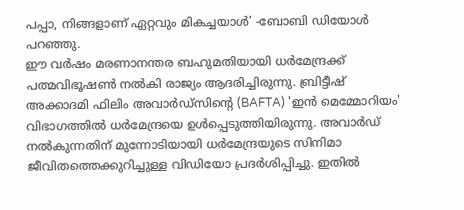പപ്പാ, നിങ്ങളാണ് ഏറ്റവും മികച്ചയാൾ’ -ബോബി ഡിയോൾ പറഞ്ഞു.
ഈ വർഷം മരണാനന്തര ബഹുമതിയായി ധർമേന്ദ്രക്ക് പത്മവിഭൂഷൺ നൽകി രാജ്യം ആദരിച്ചിരുന്നു. ബ്രിട്ടീഷ് അക്കാദമി ഫിലിം അവാർഡ്സിന്റെ (BAFTA) 'ഇൻ മെമ്മോറിയം' വിഭാഗത്തിൽ ധർമേന്ദ്രയെ ഉൾപ്പെടുത്തിയിരുന്നു. അവാർഡ് നൽകുന്നതിന് മുന്നോടിയായി ധർമേന്ദ്രയുടെ സിനിമാ ജീവിതത്തെക്കുറിച്ചുള്ള വിഡിയോ പ്രദർശിപ്പിച്ചു. ഇതിൽ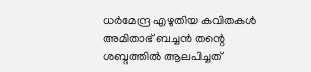ധർമേന്ദ്ര എഴുതിയ കവിതകൾ അമിതാഭ് ബച്ചൻ തന്റെ ശബ്ദത്തിൽ ആലപിച്ചത്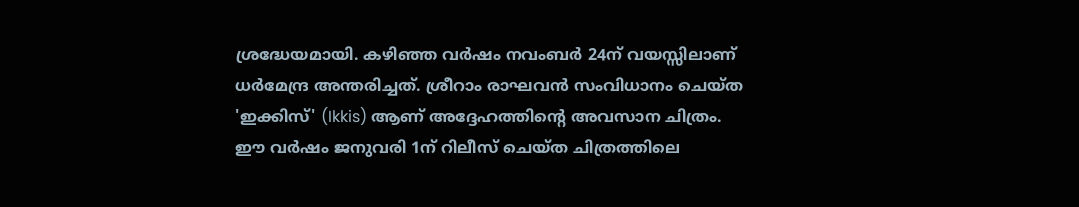ശ്രദ്ധേയമായി. കഴിഞ്ഞ വർഷം നവംബർ 24ന് വയസ്സിലാണ് ധർമേന്ദ്ര അന്തരിച്ചത്. ശ്രീറാം രാഘവൻ സംവിധാനം ചെയ്ത 'ഇക്കിസ്' (Ikkis) ആണ് അദ്ദേഹത്തിന്റെ അവസാന ചിത്രം. ഈ വർഷം ജനുവരി 1ന് റിലീസ് ചെയ്ത ചിത്രത്തിലെ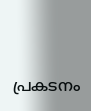പ്രകടനം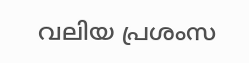വലിയ പ്രശംസ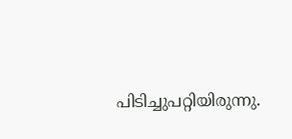പിടിച്ചുപറ്റിയിരുന്നു.